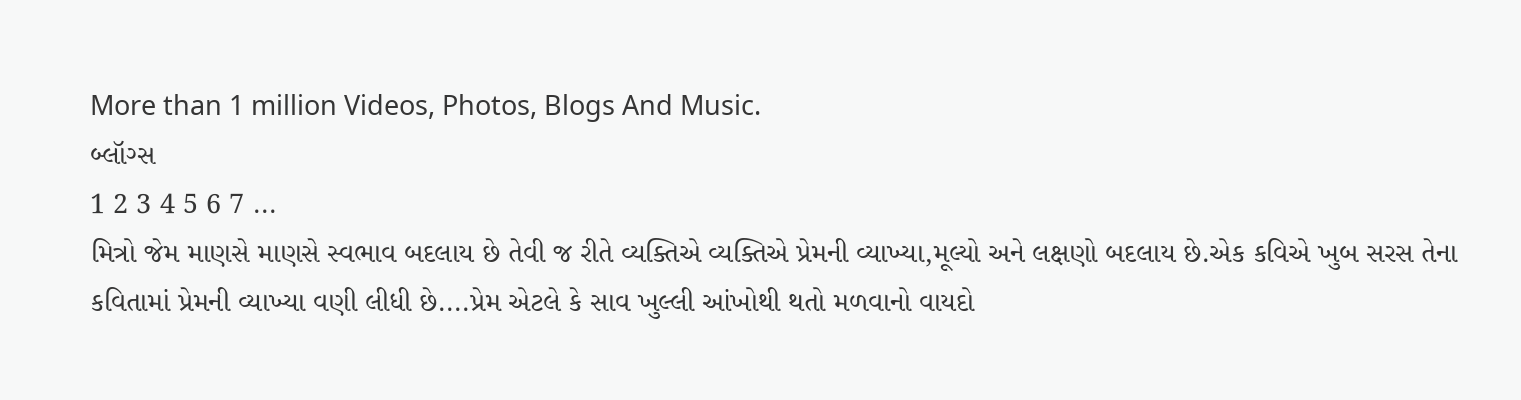More than 1 million Videos, Photos, Blogs And Music.
બ્લૉગ્સ
1 2 3 4 5 6 7 ...
મિત્રો જેમ માણસે માણસે સ્વભાવ બદલાય છે તેવી જ રીતે વ્યક્તિએ વ્યક્તિએ પ્રેમની વ્યાખ્યા,મૂલ્યો અને લક્ષણો બદલાય છે.એક કવિએ ખુબ સરસ તેના કવિતામાં પ્રેમની વ્યાખ્યા વણી લીધી છે....પ્રેમ એટલે કે સાવ ખુલ્લી આંખોથી થતો મળવાનો વાયદો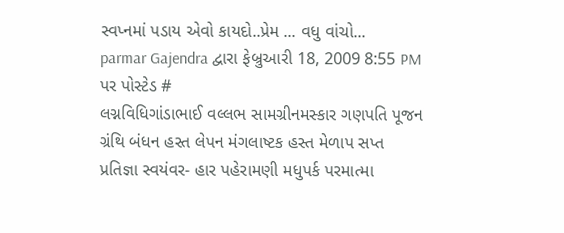સ્વપ્નમાં પડાય એવો કાયદો..પ્રેમ ... વધુ વાંચો...
parmar Gajendra દ્વારા ફેબ્રુઆરી 18, 2009 8:55 PM પર પોસ્ટેડ #
લગ્નવિધિગાંડાભાઈ વલ્લભ સામગ્રીનમસ્કાર ગણપતિ પૂજન ગ્રંથિ બંધન હસ્ત લેપન મંગલાષ્ટક હસ્ત મેળાપ સપ્ત પ્રતિજ્ઞા સ્વયંવર- હાર પહેરામણી મધુપર્ક પરમાત્મા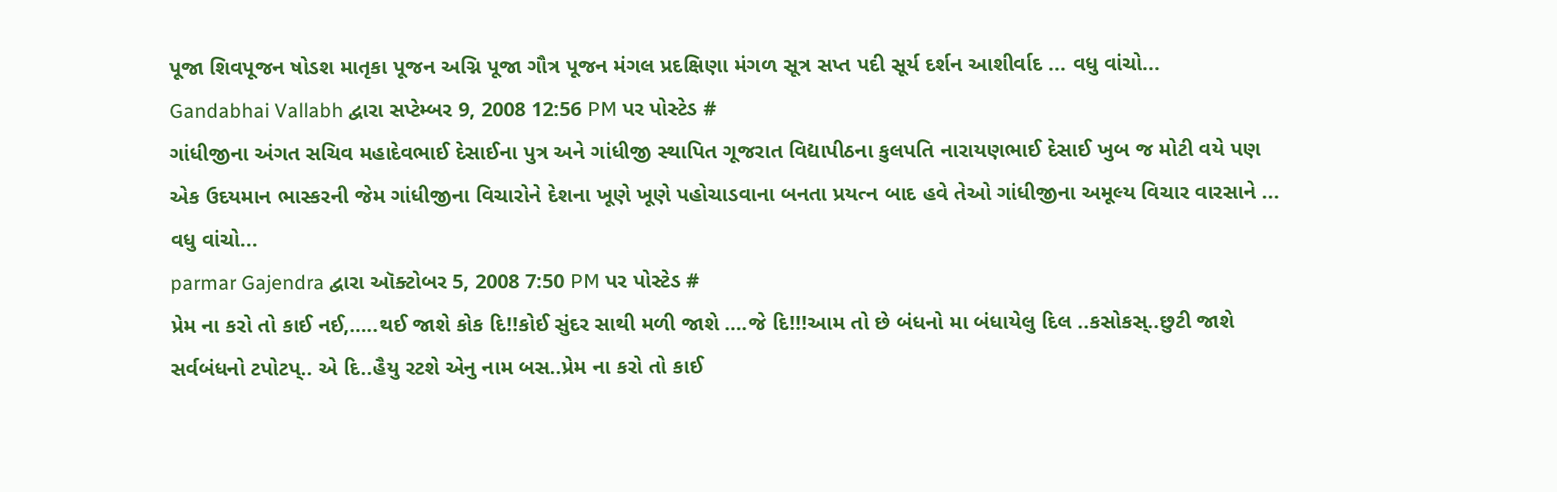પૂજા શિવપૂજન ષોડશ માતૃકા પૂજન અગ્નિ પૂજા ગૌત્ર પૂજન મંગલ પ્રદક્ષિણા મંગળ સૂત્ર સપ્ત પદી સૂર્ય દર્શન આશીર્વાદ ... વધુ વાંચો...
Gandabhai Vallabh દ્વારા સપ્ટેમ્બર 9, 2008 12:56 PM પર પોસ્ટેડ #
ગાંધીજીના અંગત સચિવ મહાદેવભાઈ દેસાઈના પુત્ર અને ગાંધીજી સ્થાપિત ગૂજરાત વિદ્યાપીઠના કુલપતિ નારાયણભાઈ દેસાઈ ખુબ જ મોટી વયે પણ એક ઉદયમાન ભાસ્કરની જેમ ગાંધીજીના વિચારોને દેશના ખૂણે ખૂણે પહોચાડવાના બનતા પ્રયત્ન બાદ હવે તેઓ ગાંધીજીના અમૂલ્ય વિચાર વારસાને ... વધુ વાંચો...
parmar Gajendra દ્વારા ઑક્ટોબર 5, 2008 7:50 PM પર પોસ્ટેડ #
પ્રેમ ના કરો તો કાઈ નઈ,…..થઈ જાશે કોક દિ!!કોઈ સુંદર સાથી મળી જાશે ….જે દિ!!!આમ તો છે બંધનો મા બંધાયેલુ દિલ ..કસોકસ્..છુટી જાશે સર્વબંધનો ટપોટપ્.. એ દિ..હૈયુ રટશે એનુ નામ બસ..પ્રેમ ના કરો તો કાઈ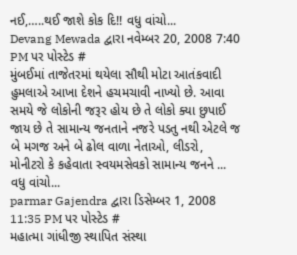નઈ,…..થઈ જાશે કોક દિ!! વધુ વાંચો...
Devang Mewada દ્વારા નવેમ્બર 20, 2008 7:40 PM પર પોસ્ટેડ #
મુંબઈમાં તાજેતરમાં થયેલા સૌથી મોટા આતંકવાદી હુમલાએ આખા દેશને હચમચાવી નાખ્યો છે. આવા સમયે જે લોકોની જરૂર હોય છે તે લોકો ક્યા છુપાઈ જાય છે તે સામાન્ય જનતાને નજરે પડતુ નથી એટલે જ બે મગજ અને બે ઢોલ વાળા નેતાઓ, લીડરો, મોનીટરો કે કહેવાતા સ્વયમસેવકો સામાન્ય જનને ... વધુ વાંચો...
parmar Gajendra દ્વારા ડિસેમ્બર 1, 2008 11:35 PM પર પોસ્ટેડ #
મહાત્મા ગાંધીજી સ્થાપિત સંસ્થા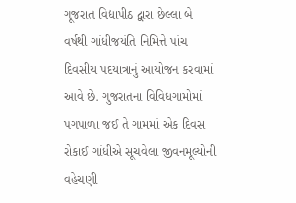ગૂજરાત વિદ્યાપીઠ દ્વારા છેલ્લા બે વર્ષથી ગાંધીજયંતિ નિમિત્તે પાંચ દિવસીય પદયાત્રાનું આયોજન કરવામાં આવે છે. ગુજરાતના વિવિધગામોમાં પગપાળા જઈ તે ગામમાં એક દિવસ રોકાઈ ગાંધીએ સૂચવેલા જીવનમૂલ્યોની વહેચણી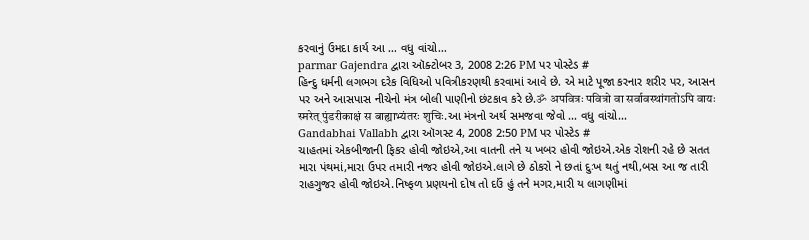કરવાનું ઉમદા કાર્ય આ ... વધુ વાંચો...
parmar Gajendra દ્વારા ઑક્ટોબર 3, 2008 2:26 PM પર પોસ્ટેડ #
હિન્દુ ધર્મની લગભગ દરેક વિધિઓ પવિત્રીકરણથી કરવામાં આવે છે. એ માટે પૂજા કરનાર શરીર પર, આસન પર અને આસપાસ નીચેનો મંત્ર બોલી પાણીનો છંટકાવ કરે છે.ॐ अपवित्रः पवित्रो वा सर्वावस्थांगतोऽपि वायः स्मरेत् पुंडरीकाक्षं स बाह्याभ्यंतरः शुचिः.આ મંત્રનો અર્થ સમજવા જેવો ... વધુ વાંચો...
Gandabhai Vallabh દ્વારા ઑગસ્ટ 4, 2008 2:50 PM પર પોસ્ટેડ #
ચાહતમાં એકબીજાની ફિકર હોવી જોઇએ,આ વાતની તને ય ખબર હોવી જોઇએ.એક રોશની રહે છે સતત મારા પંથમાં,મારા ઉપર તમારી નજર હોવી જોઇએ.લાગે છે ઠોકરો ને છતાં દુઃખ થતું નથી,બસ આ જ તારી રાહગુજર હોવી જોઇએ.નિષ્ફળ પ્રણયનો દોષ તો દઉં હું તને મગર,મારી ય લાગણીમાં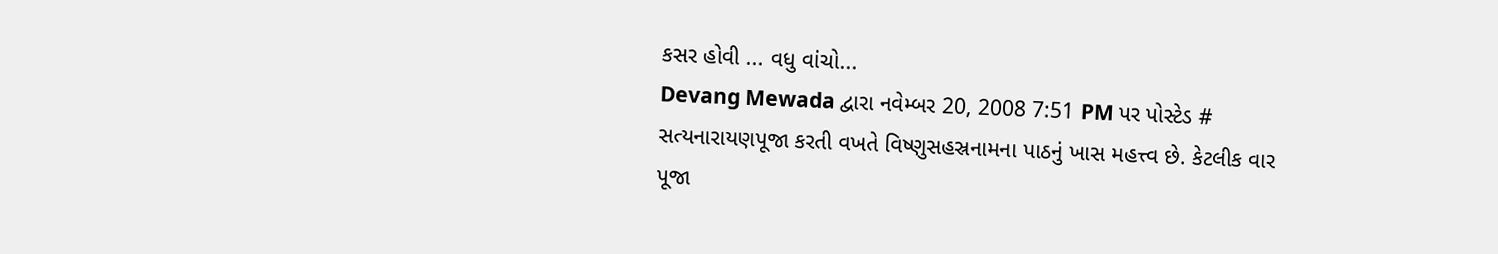કસર હોવી ... વધુ વાંચો...
Devang Mewada દ્વારા નવેમ્બર 20, 2008 7:51 PM પર પોસ્ટેડ #
સત્યનારાયણપૂજા કરતી વખતે વિષ્ણુસહસ્રનામના પાઠનું ખાસ મહત્ત્વ છે. કેટલીક વાર પૂજા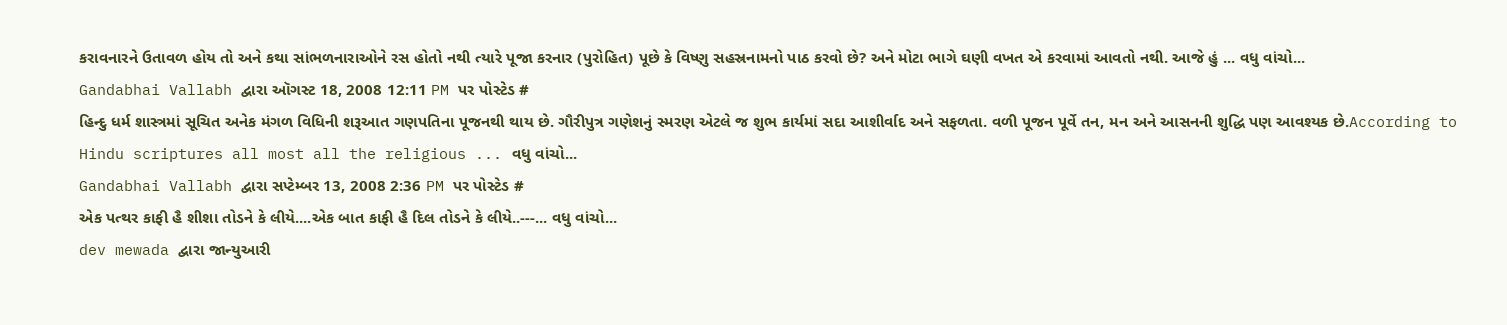કરાવનારને ઉતાવળ હોય તો અને કથા સાંભળનારાઓને રસ હોતો નથી ત્યારે પૂજા કરનાર (પુરોહિત) પૂછે કે વિષ્ણુ સહસ્રનામનો પાઠ કરવો છે? અને મોટા ભાગે ઘણી વખત એ કરવામાં આવતો નથી. આજે હું ... વધુ વાંચો...
Gandabhai Vallabh દ્વારા ઑગસ્ટ 18, 2008 12:11 PM પર પોસ્ટેડ #
હિન્દુ ધર્મ શાસ્ત્રમાં સૂચિત અનેક મંગળ વિધિની શરૂઆત ગણપતિના પૂજનથી થાય છે. ગૌરીપુત્ર ગણેશનું સ્મરણ એટલે જ શુભ કાર્યમાં સદા આશીર્વાદ અને સફળતા. વળી પૂજન પૂર્વે તન, મન અને આસનની શુદ્ધિ પણ આવશ્યક છે.According to Hindu scriptures all most all the religious ... વધુ વાંચો...
Gandabhai Vallabh દ્વારા સપ્ટેમ્બર 13, 2008 2:36 PM પર પોસ્ટેડ #
એક પત્થર કાફી હૈ શીશા તોડને કે લીયે....એક બાત કાફી હૈ દિલ તોડને કે લીયે..---... વધુ વાંચો...
dev mewada દ્વારા જાન્યુઆરી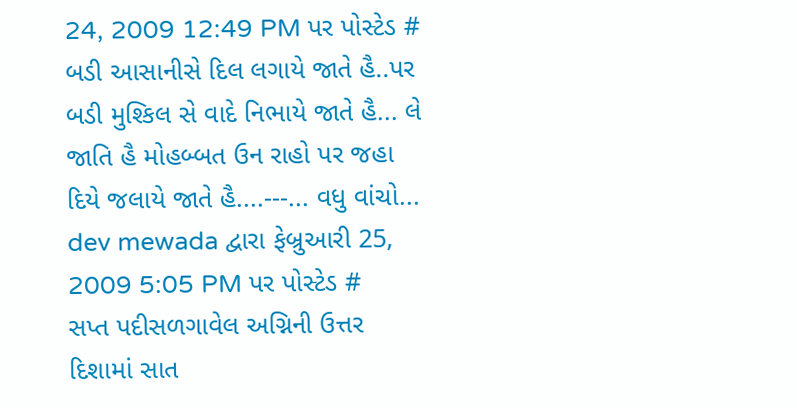24, 2009 12:49 PM પર પોસ્ટેડ #
બડી આસાનીસે દિલ લગાયે જાતે હૈ..પર બડી મુશ્કિલ સે વાદે નિભાયે જાતે હૈ... લે જાતિ હૈ મોહબ્બત ઉન રાહો પર જહા દિયે જલાયે જાતે હૈ....---... વધુ વાંચો...
dev mewada દ્વારા ફેબ્રુઆરી 25, 2009 5:05 PM પર પોસ્ટેડ #
સપ્ત પદીસળગાવેલ અગ્નિની ઉત્તર દિશામાં સાત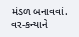મંડળ બનાવવાં. વર-કન્યાને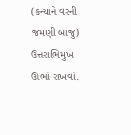(કન્યાને વરની જમણી બાજુ) ઉત્તરાભિમુખ ઊભાં રાખવાં.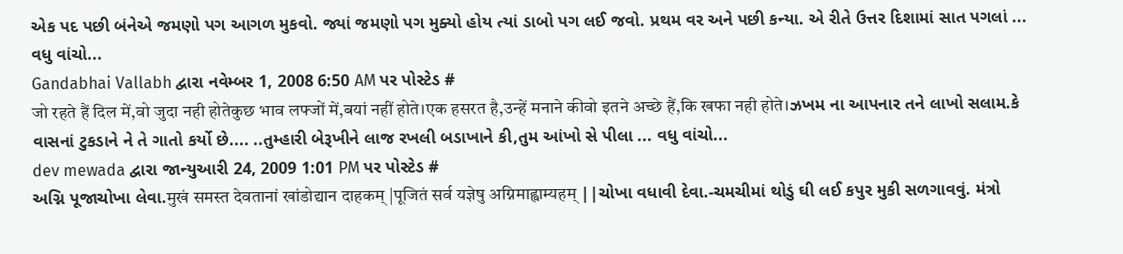એક પદ પછી બંનેએ જમણો પગ આગળ મુકવો. જ્યાં જમણો પગ મુક્યો હોય ત્યાં ડાબો પગ લઈ જવો. પ્રથમ વર અને પછી કન્યા. એ રીતે ઉત્તર દિશામાં સાત પગલાં ... વધુ વાંચો...
Gandabhai Vallabh દ્વારા નવેમ્બર 1, 2008 6:50 AM પર પોસ્ટેડ #
जो रहते हैं दिल में,वो जुदा नही होतेकुछ भाव लफ्जों में,बयां नहीं होते।एक हसरत है,उन्हें मनाने कीवो इतने अच्छे हैं,कि खफा नही होते।ઝખમ ના આપનાર તને લાખો સલામ.કે વાસનાં ટુકડાને ને તે ગાતો કર્યો છે.... ..તુમ્હારી બેરૂખીને લાજ રખલી બડાખાને કી,તુમ આંખો સે પીલા ... વધુ વાંચો...
dev mewada દ્વારા જાન્યુઆરી 24, 2009 1:01 PM પર પોસ્ટેડ #
અગ્નિ પૂજાચોખા લેવા.मुखं समस्त देवतानां खांडोद्यान दाहकम् |पूजितं सर्व यज्ञेषु अग्निमाह्वाम्यहम् ||ચોખા વધાવી દેવા.-ચમચીમાં થોડું ઘી લઈ કપુર મુકી સળગાવવું. મંત્રો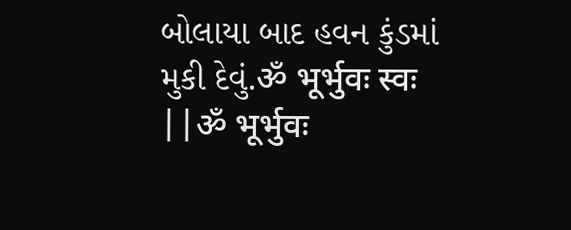બોલાયા બાદ હવન કુંડમાં મુકી દેવું.ॐ भूर्भुवः स्वः ||ॐ भूर्भुवः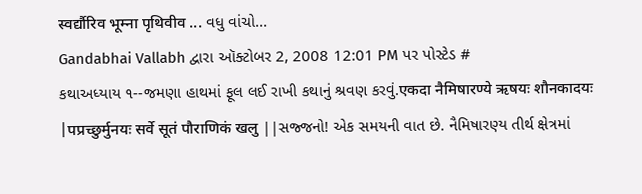स्वर्द्यौरिव भूम्ना पृथिवीव ... વધુ વાંચો...
Gandabhai Vallabh દ્વારા ઑક્ટોબર 2, 2008 12:01 PM પર પોસ્ટેડ #
કથાઅધ્યાય ૧--જમણા હાથમાં ફૂલ લઈ રાખી કથાનું શ્રવણ કરવું.एकदा नैमिषारण्ये ऋषयः शौनकादयः |पप्रच्छुर्मुनयः सर्वे सूतं पौराणिकं खलु ||સજ્જનો! એક સમયની વાત છે. નૈમિષારણ્ય તીર્થ ક્ષેત્રમાં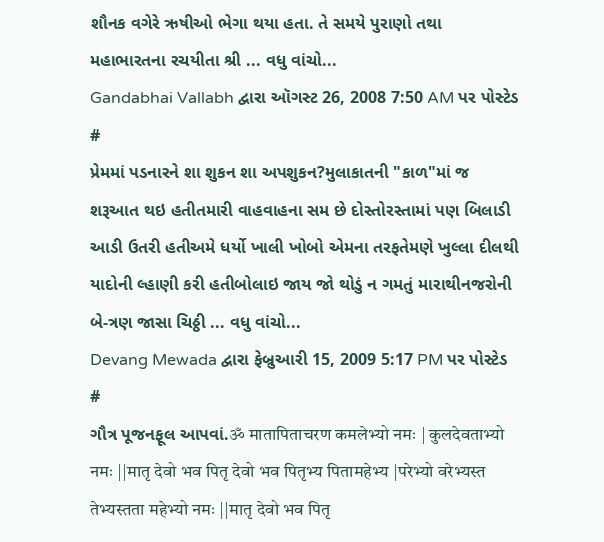શૌનક વગેરે ઋષીઓ ભેગા થયા હતા. તે સમયે પુરાણો તથા મહાભારતના રચયીતા શ્રી ... વધુ વાંચો...
Gandabhai Vallabh દ્વારા ઑગસ્ટ 26, 2008 7:50 AM પર પોસ્ટેડ #
પ્રેમમાં પડનારને શા શુકન શા અપશુકન?મુલાકાતની "કાળ"માં જ શરૂઆત થઇ હતીતમારી વાહવાહના સમ છે દોસ્તોરસ્તામાં પણ બિલાડી આડી ઉતરી હતીઅમે ધર્યો ખાલી ખોબો એમના તરફતેમણે ખુલ્લા દીલથી યાદોની લ્હાણી કરી હતીબોલાઇ જાય જો થોડું ન ગમતું મારાથીનજરોની બે-ત્રણ જાસા ચિઠ્ઠી ... વધુ વાંચો...
Devang Mewada દ્વારા ફેબ્રુઆરી 15, 2009 5:17 PM પર પોસ્ટેડ #
ગૌત્ર પૂજનફૂલ આપવાં.ॐ मातापिताचरण कमलेभ्यो नमः | कुलदेवताभ्यो नमः ||मातृ देवो भव पितृ देवो भव पितृभ्य पितामहेभ्य |परेभ्यो वरेभ्यस्त तेभ्यस्तता महेभ्यो नमः ||मातृ देवो भव पितृ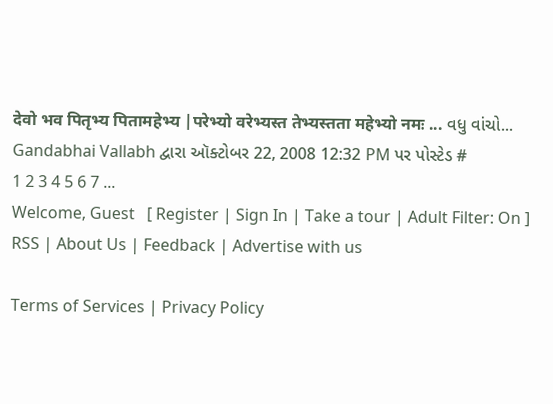देवो भव पितृभ्य पितामहेभ्य |परेभ्यो वरेभ्यस्त तेभ्यस्तता महेभ्यो नमः ... વધુ વાંચો...
Gandabhai Vallabh દ્વારા ઑક્ટોબર 22, 2008 12:32 PM પર પોસ્ટેડ #
1 2 3 4 5 6 7 ...
Welcome, Guest   [ Register | Sign In | Take a tour | Adult Filter: On ]
RSS | About Us | Feedback | Advertise with us

Terms of Services | Privacy Policy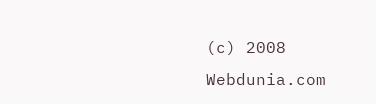(c) 2008 Webdunia.com